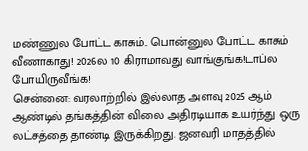மண்ணுல போட்ட காசும்.. பொன்னுல போட்ட காசும் வீணாகாது! 2026ல 10 கிராமாவது வாங்குங்க!டாப்ல போயிருவீங்க!
சென்னை: வரலாற்றில் இல்லாத அளவு 2025 ஆம் ஆண்டில் தங்கத்தின் விலை அதிரடியாக உயர்ந்து ஒரு லட்சத்தை தாண்டி இருக்கிறது. ஜனவரி மாதத்தில்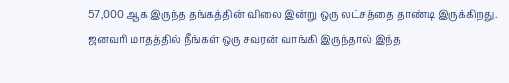57,000 ஆக இருந்த தங்கத்தின் விலை இன்று ஒரு லட்சத்தை தாண்டி இருக்கிறது. ஜனவரி மாதத்தில் நீங்கள் ஒரு சவரன் வாங்கி இருந்தால் இந்த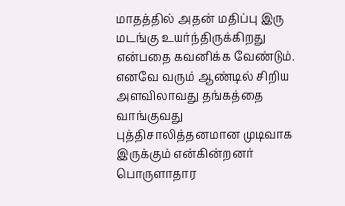மாதத்தில் அதன் மதிப்பு இரு மடங்கு உயர்ந்திருக்கிறது என்பதை கவனிக்க வேண்டும். எனவே வரும் ஆண்டில் சிறிய அளவிலாவது தங்கத்தை வாங்குவது புத்திசாலித்தனமான முடிவாக இருக்கும் என்கின்றனர் பொருளாதார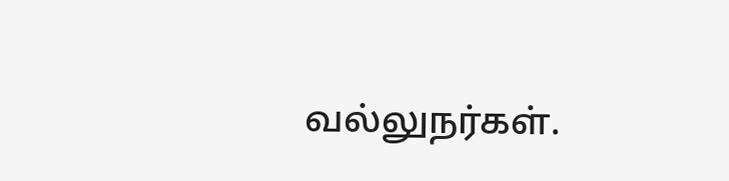வல்லுநர்கள்.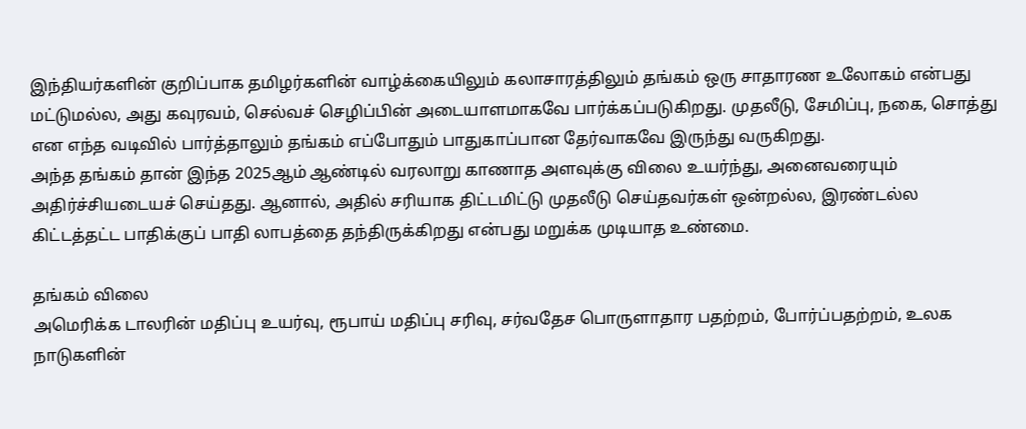இந்தியர்களின் குறிப்பாக தமிழர்களின் வாழ்க்கையிலும் கலாசாரத்திலும் தங்கம் ஒரு சாதாரண உலோகம் என்பது மட்டுமல்ல, அது கவுரவம், செல்வச் செழிப்பின் அடையாளமாகவே பார்க்கப்படுகிறது. முதலீடு, சேமிப்பு, நகை, சொத்து என எந்த வடிவில் பார்த்தாலும் தங்கம் எப்போதும் பாதுகாப்பான தேர்வாகவே இருந்து வருகிறது.
அந்த தங்கம் தான் இந்த 2025ஆம் ஆண்டில் வரலாறு காணாத அளவுக்கு விலை உயர்ந்து, அனைவரையும் அதிர்ச்சியடையச் செய்தது. ஆனால், அதில் சரியாக திட்டமிட்டு முதலீடு செய்தவர்கள் ஒன்றல்ல, இரண்டல்ல கிட்டத்தட்ட பாதிக்குப் பாதி லாபத்தை தந்திருக்கிறது என்பது மறுக்க முடியாத உண்மை.

தங்கம் விலை
அமெரிக்க டாலரின் மதிப்பு உயர்வு, ரூபாய் மதிப்பு சரிவு, சர்வதேச பொருளாதார பதற்றம், போர்ப்பதற்றம், உலக நாடுகளின்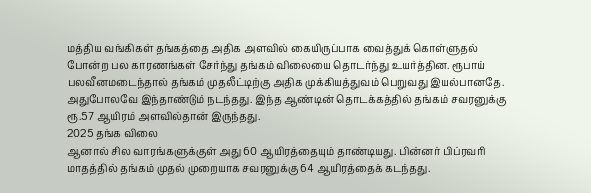மத்திய வங்கிகள் தங்கத்தை அதிக அளவில் கையிருப்பாக வைத்துக் கொள்ளுதல் போன்ற பல காரணங்கள் சேர்ந்து தங்கம் விலையை தொடர்ந்து உயர்த்தின. ரூபாய் பலவீனமடைந்தால் தங்கம் முதலீட்டிற்கு அதிக முக்கியத்துவம் பெறுவது இயல்பானதே. அதுபோலவே இந்தாண்டும் நடந்தது. இந்த ஆண்டின் தொடக்கத்தில் தங்கம் சவரனுக்கு ரூ.57 ஆயிரம் அளவில்தான் இருந்தது.
2025 தங்க விலை
ஆனால் சில வாரங்களுக்குள் அது 60 ஆயிரத்தையும் தாண்டியது. பின்னர் பிப்ரவரி மாதத்தில் தங்கம் முதல் முறையாக சவரனுக்கு 64 ஆயிரத்தைக் கடந்தது.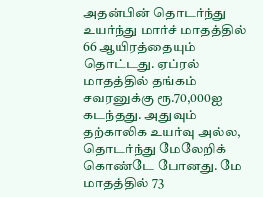அதன்பின் தொடர்ந்து உயர்ந்து மார்ச் மாதத்தில் 66 ஆயிரத்தையும் தொட்டது. ஏப்ரல் மாதத்தில் தங்கம் சவரனுக்கு ரூ.70,000ஐ கடந்தது. அதுவும் தற்காலிக உயர்வு அல்ல, தொடர்ந்து மேலேறிக் கொண்டே போனது. மே மாதத்தில் 73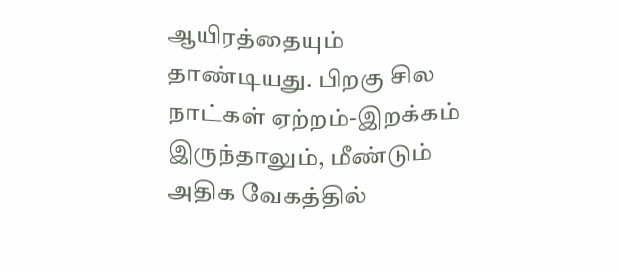ஆயிரத்தையும் தாண்டியது. பிறகு சில நாட்கள் ஏற்றம்-இறக்கம் இருந்தாலும், மீண்டும் அதிக வேகத்தில்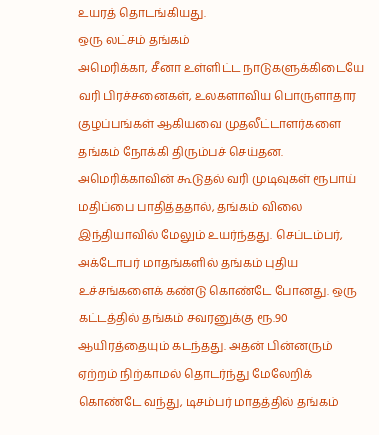உயரத் தொடங்கியது.
ஒரு லட்சம் தங்கம்
அமெரிக்கா, சீனா உள்ளிட்ட நாடுகளுக்கிடையே வரி பிரச்சனைகள், உலகளாவிய பொருளாதார குழப்பங்கள் ஆகியவை முதலீட்டாளர்களை தங்கம் நோக்கி திரும்பச் செய்தன. அமெரிக்காவின் கூடுதல் வரி முடிவுகள் ரூபாய் மதிப்பை பாதித்ததால், தங்கம் விலை இந்தியாவில் மேலும் உயர்ந்தது. செப்டம்பர், அக்டோபர் மாதங்களில் தங்கம் புதிய உச்சங்களைக் கண்டு கொண்டே போனது. ஒரு கட்டத்தில் தங்கம் சவரனுக்கு ரூ.90 ஆயிரத்தையும் கடந்தது. அதன் பின்னரும் ஏற்றம் நிற்காமல் தொடர்ந்து மேலேறிக் கொண்டே வந்து, டிசம்பர் மாதத்தில் தங்கம்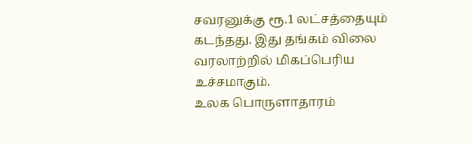சவரனுக்கு ரூ.1 லட்சத்தையும் கடந்தது. இது தங்கம் விலை வரலாற்றில் மிகப்பெரிய உச்சமாகும்.
உலக பொருளாதாரம்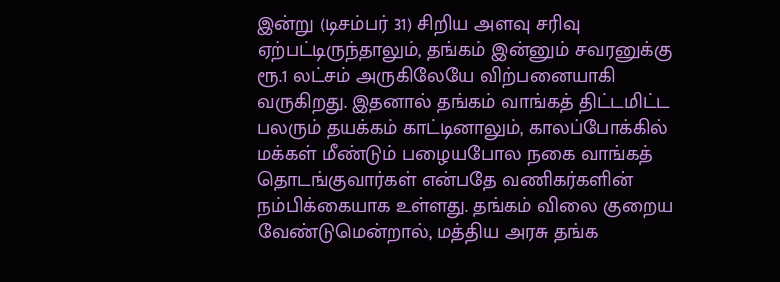இன்று (டிசம்பர் 31) சிறிய அளவு சரிவு ஏற்பட்டிருந்தாலும், தங்கம் இன்னும் சவரனுக்கு ரூ.1 லட்சம் அருகிலேயே விற்பனையாகி வருகிறது. இதனால் தங்கம் வாங்கத் திட்டமிட்ட பலரும் தயக்கம் காட்டினாலும், காலப்போக்கில் மக்கள் மீண்டும் பழையபோல நகை வாங்கத் தொடங்குவார்கள் என்பதே வணிகர்களின் நம்பிக்கையாக உள்ளது. தங்கம் விலை குறைய வேண்டுமென்றால், மத்திய அரசு தங்க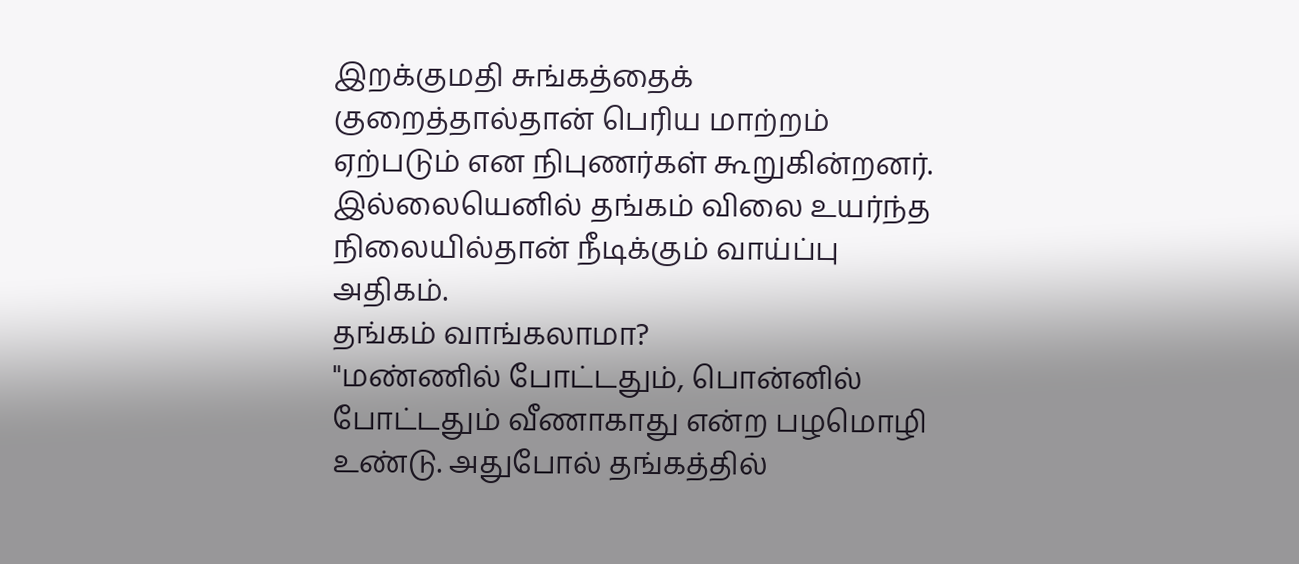இறக்குமதி சுங்கத்தைக் குறைத்தால்தான் பெரிய மாற்றம் ஏற்படும் என நிபுணர்கள் கூறுகின்றனர். இல்லையெனில் தங்கம் விலை உயர்ந்த நிலையில்தான் நீடிக்கும் வாய்ப்பு அதிகம்.
தங்கம் வாங்கலாமா?
"மண்ணில் போட்டதும், பொன்னில் போட்டதும் வீணாகாது என்ற பழமொழி உண்டு. அதுபோல் தங்கத்தில்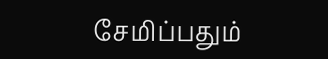சேமிப்பதும்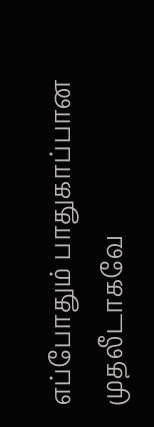எப்போதும் பாதுகாப்பான முதலீடாகவே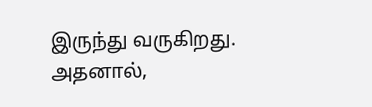இருந்து வருகிறது. அதனால்,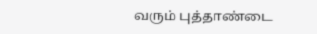வரும் புத்தாண்டை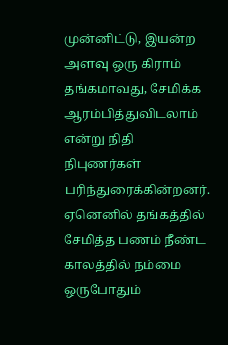முன்னிட்டு, இயன்ற அளவு ஒரு கிராம் தங்கமாவது, சேமிக்க ஆரம்பித்துவிடலாம் என்று நிதி நிபுணர்கள் பரிந்துரைக்கின்றனர். ஏனெனில் தங்கத்தில் சேமித்த பணம் நீண்ட காலத்தில் நம்மை ஒருபோதும்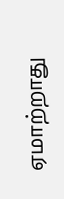ஏமாற்றாது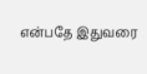என்பதே இதுவரை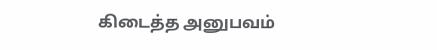கிடைத்த அனுபவம்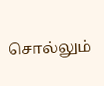சொல்லும்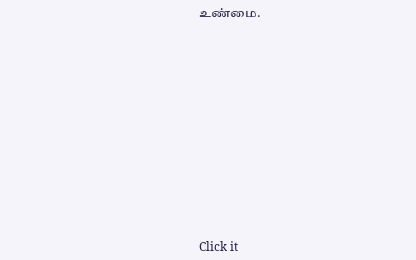உண்மை.












Click it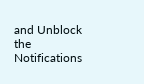and Unblock the Notifications